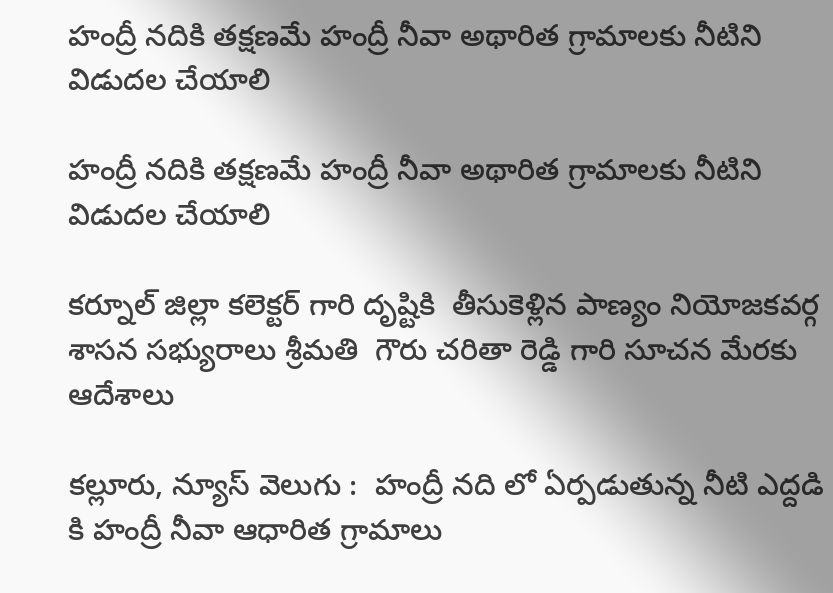హంద్రీ నదికి తక్షణమే హంద్రీ నీవా అథారిత గ్రామాలకు నీటిని  విడుదల చేయాలి

హంద్రీ నదికి తక్షణమే హంద్రీ నీవా అథారిత గ్రామాలకు నీటిని విడుదల చేయాలి

కర్నూల్ జిల్లా కలెక్టర్ గారి దృష్టికి  తీసుకెళ్లిన పాణ్యం నియోజకవర్గ శాసన సభ్యురాలు శ్రీమతి  గౌరు చరితా రెడ్డి గారి సూచన మేరకు ఆదేశాలు

కల్లూరు, న్యూస్ వెలుగు :  హంద్రీ నది లో ఏర్పడుతున్న నీటి ఎద్దడి కి హంద్రీ నీవా ఆధారిత గ్రామాలు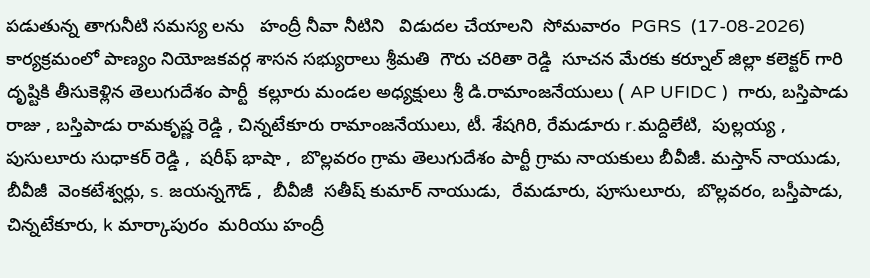పడుతున్న తాగునీటి సమస్య లను   హంద్రీ నీవా నీటిని   విడుదల చేయాలని  సోమవారం  PGRS  (17-08-2026) కార్యక్రమంలో పాణ్యం నియోజకవర్గ శాసన సభ్యురాలు శ్రీమతి  గౌరు చరితా రెడ్డి  సూచన మేరకు కర్నూల్ జిల్లా కలెక్టర్ గారి  దృష్టికి తీసుకెళ్లిన తెలుగుదేశం పార్టీ  కల్లూరు మండల అధ్యక్షులు శ్రీ డి.రామాంజనేయులు ( AP UFIDC )  గారు, బస్తిపాడు రాజు , బస్తిపాడు రామకృష్ణ రెడ్డి , చిన్నటేకూరు రామాంజనేయులు, టీ. శేషగిరి, రేమడూరు r.మద్దిలేటి,  పుల్లయ్య , పుసులూరు సుధాకర్ రెడ్డి ,  షరీఫ్ భాషా ,  బొల్లవరం గ్రామ తెలుగుదేశం పార్టీ గ్రామ నాయకులు బీవీజీ. మస్తాన్ నాయుడు, బీవీజీ  వెంకటేశ్వర్లు, s. జయన్నగౌడ్ ,  బీవీజీ  సతీష్ కుమార్ నాయుడు,  రేమడూరు, పూసులూరు,  బొల్లవరం, బస్తీపాడు, చిన్నటేకూరు, k మార్కాపురం  మరియు హంద్రీ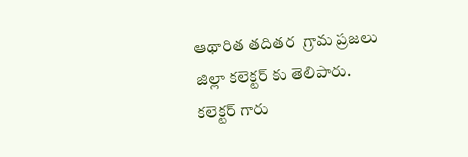ఆథారిత తదితర  గ్రామ ప్రజలు  జిల్లా కలెక్టర్ కు తెలిపారు.   కలెక్టర్ గారు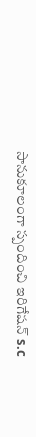సానుకూలంగా స్పందించి ఇరిగేషన్ s.c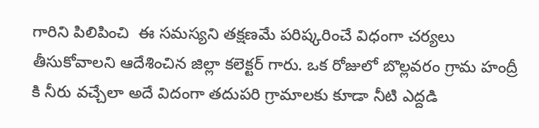గారిని పిలిపించి  ఈ సమస్యని తక్షణమే పరిష్కరించే విధంగా చర్యలు తీసుకోవాలని ఆదేశించిన జిల్లా కలెక్టర్ గారు. ఒక రోజులో బొల్లవరం గ్రామ హంద్రీ కి నీరు వచ్చేలా అదే విదంగా తదుపరి గ్రామాలకు కూడా నీటి ఎద్దడి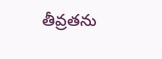తీవ్రతను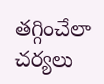తగ్గించేలా  చర్యలు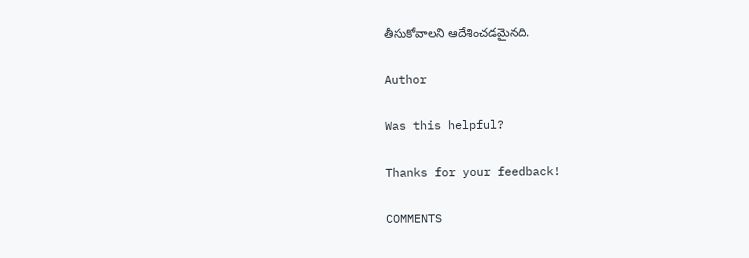తీసుకోవాలని ఆదేశించడమైనది.

Author

Was this helpful?

Thanks for your feedback!

COMMENTS